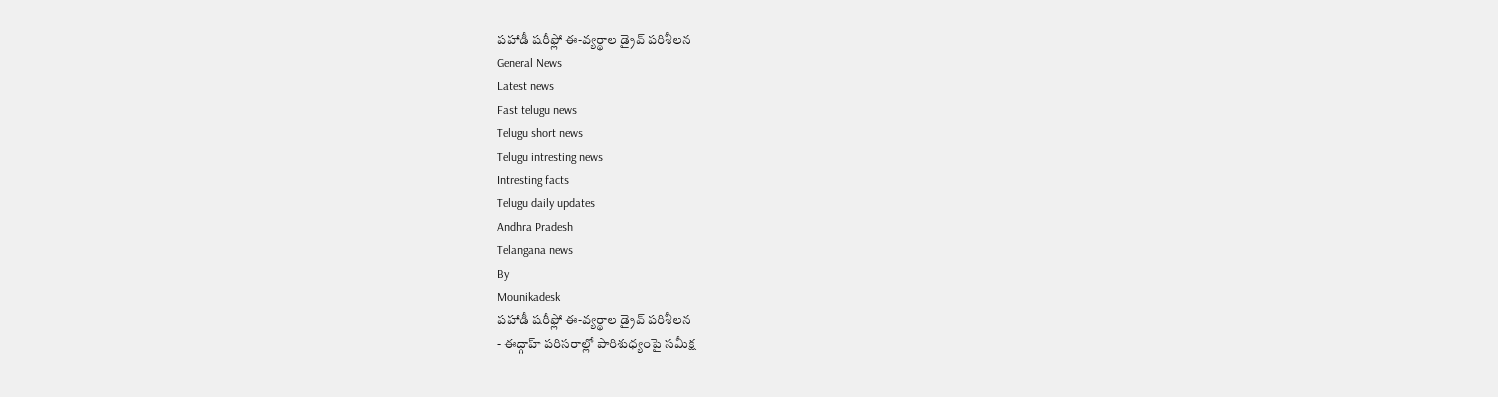పహాడీ షరీఫ్లో ఈ-వ్యర్థాల డ్రైవ్ పరిశీలన
General News
Latest news
Fast telugu news
Telugu short news
Telugu intresting news
Intresting facts
Telugu daily updates
Andhra Pradesh
Telangana news
By
Mounikadesk
పహాడీ షరీఫ్లో ఈ-వ్యర్థాల డ్రైవ్ పరిశీలన
- ఈద్గాహ్ పరిసరాల్లో పారిశుధ్యంపై సమీక్ష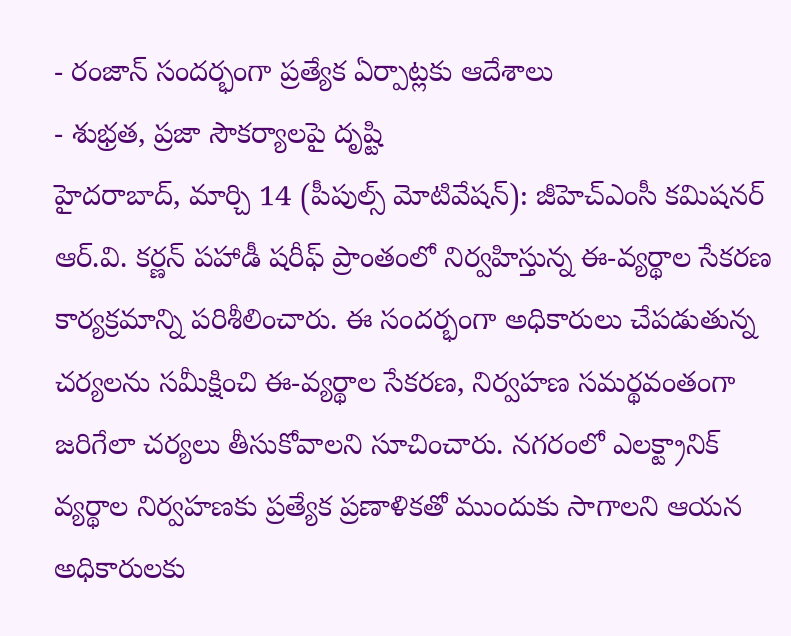- రంజాన్ సందర్భంగా ప్రత్యేక ఏర్పాట్లకు ఆదేశాలు
- శుభ్రత, ప్రజా సౌకర్యాలపై దృష్టి
హైదరాబాద్, మార్చి 14 (పీపుల్స్ మోటివేషన్): జీహెచ్ఎంసీ కమిషనర్ ఆర్.వి. కర్ణన్ పహాడీ షరీఫ్ ప్రాంతంలో నిర్వహిస్తున్న ఈ-వ్యర్థాల సేకరణ కార్యక్రమాన్ని పరిశీలించారు. ఈ సందర్భంగా అధికారులు చేపడుతున్న చర్యలను సమీక్షించి ఈ-వ్యర్థాల సేకరణ, నిర్వహణ సమర్థవంతంగా జరిగేలా చర్యలు తీసుకోవాలని సూచించారు. నగరంలో ఎలక్ట్రానిక్ వ్యర్థాల నిర్వహణకు ప్రత్యేక ప్రణాళికతో ముందుకు సాగాలని ఆయన అధికారులకు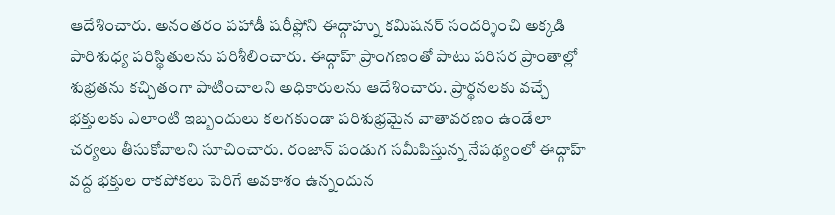ఆదేశించారు. అనంతరం పహాడీ షరీఫ్లోని ఈద్గాహ్ను కమిషనర్ సందర్శించి అక్కడి పారిశుధ్య పరిస్థితులను పరిశీలించారు. ఈద్గాహ్ ప్రాంగణంతో పాటు పరిసర ప్రాంతాల్లో శుభ్రతను కచ్చితంగా పాటించాలని అధికారులను ఆదేశించారు. ప్రార్థనలకు వచ్చే భక్తులకు ఎలాంటి ఇబ్బందులు కలగకుండా పరిశుభ్రమైన వాతావరణం ఉండేలా చర్యలు తీసుకోవాలని సూచించారు. రంజాన్ పండుగ సమీపిస్తున్న నేపథ్యంలో ఈద్గాహ్ వద్ద భక్తుల రాకపోకలు పెరిగే అవకాశం ఉన్నందున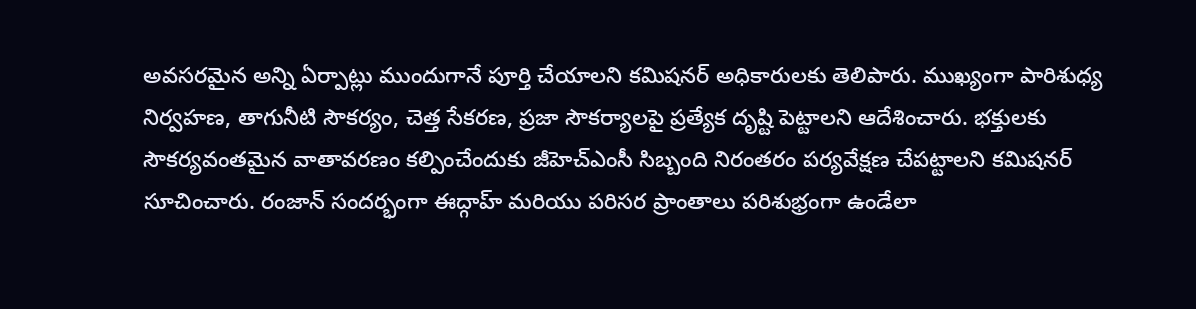అవసరమైన అన్ని ఏర్పాట్లు ముందుగానే పూర్తి చేయాలని కమిషనర్ అధికారులకు తెలిపారు. ముఖ్యంగా పారిశుధ్య నిర్వహణ, తాగునీటి సౌకర్యం, చెత్త సేకరణ, ప్రజా సౌకర్యాలపై ప్రత్యేక దృష్టి పెట్టాలని ఆదేశించారు. భక్తులకు సౌకర్యవంతమైన వాతావరణం కల్పించేందుకు జీహెచ్ఎంసీ సిబ్బంది నిరంతరం పర్యవేక్షణ చేపట్టాలని కమిషనర్ సూచించారు. రంజాన్ సందర్భంగా ఈద్గాహ్ మరియు పరిసర ప్రాంతాలు పరిశుభ్రంగా ఉండేలా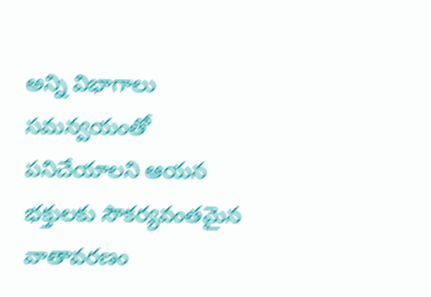అన్ని విభాగాలు సమన్వయంతో పనిచేయాలని ఆయన భక్తులకు సౌకర్యవంతమైన వాతావరణం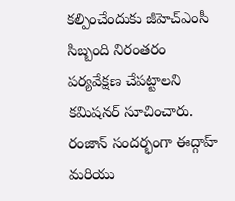కల్పించేందుకు జీహెచ్ఎంసీ సిబ్బంది నిరంతరం పర్యవేక్షణ చేపట్టాలని కమిషనర్ సూచించారు. రంజాన్ సందర్భంగా ఈద్గాహ్ మరియు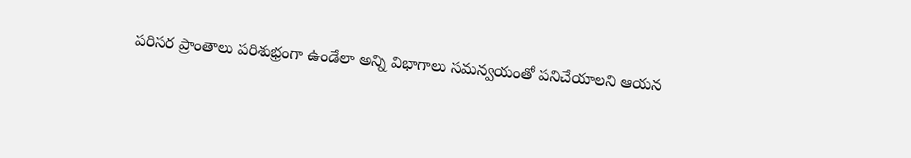పరిసర ప్రాంతాలు పరిశుభ్రంగా ఉండేలా అన్ని విభాగాలు సమన్వయంతో పనిచేయాలని ఆయన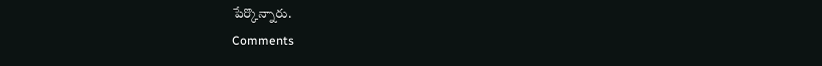పేర్కొన్నారు.
Comments